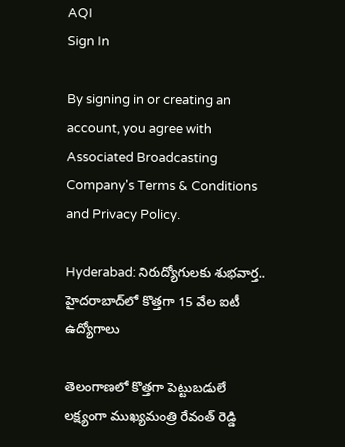AQI
Sign In

By signing in or creating an account, you agree with Associated Broadcasting Company's Terms & Conditions and Privacy Policy.

Hyderabad: నిరుద్యోగులకు శుభవార్త.. హైదరాబాద్‌లో కొత్తగా 15 వేల ఐటీ ఉద్యోగాలు

తెలంగాణలో కొత్తగా పెట్టుబడులే లక్ష్యంగా ముఖ్యమంత్రి రేవంత్ రెడ్డి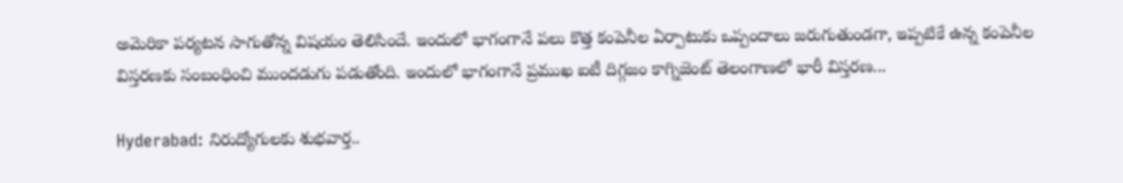అమెరికా పర్యటన సాగుతోన్న విషయం తెలిసిందే. ఇందులో భాగంగానే పలు కొత్త కంపెనీల ఏర్పాటుకు ఒప్పందాలు జరుగుతుండగా, ఇప్పటికే ఉన్న కంపెనీల విస్తరణకు సంబంధించి ముందడుగు పడుతోంది. ఇందులో భాగంగానే ప్రముఖ ఐటీ దిగ్గజం కాగ్నిజెంట్ తెలంగాణలో భారీ విస్తరణ...

Hyderabad: నిరుద్యోగులకు శుభవార్త..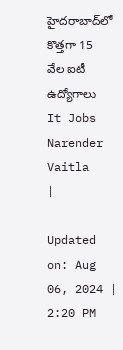హైదరాబాద్‌లో కొత్తగా 15 వేల ఐటీ ఉద్యోగాలు
It Jobs
Narender Vaitla
|

Updated on: Aug 06, 2024 | 2:20 PM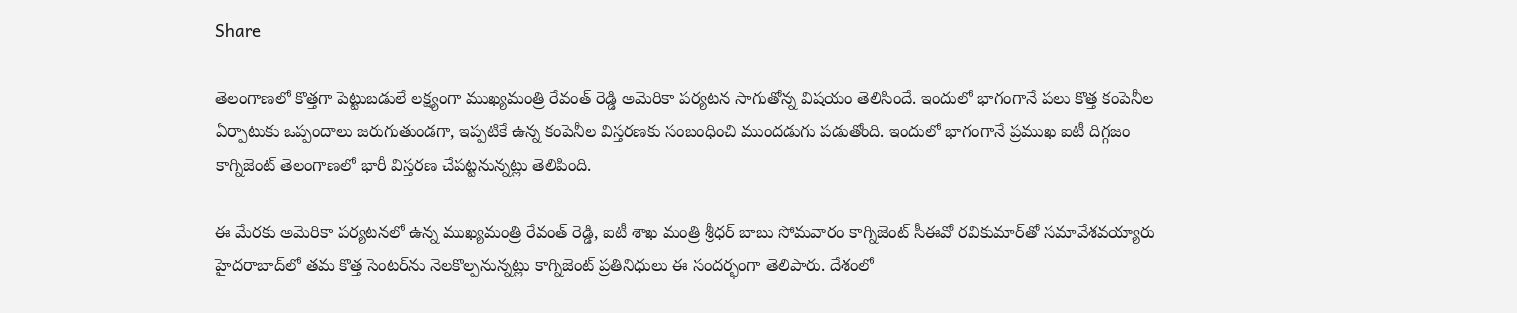Share

తెలంగాణలో కొత్తగా పెట్టుబడులే లక్ష్యంగా ముఖ్యమంత్రి రేవంత్ రెడ్డి అమెరికా పర్యటన సాగుతోన్న విషయం తెలిసిందే. ఇందులో భాగంగానే పలు కొత్త కంపెనీల ఏర్పాటుకు ఒప్పందాలు జరుగుతుండగా, ఇప్పటికే ఉన్న కంపెనీల విస్తరణకు సంబంధించి ముందడుగు పడుతోంది. ఇందులో భాగంగానే ప్రముఖ ఐటీ దిగ్గజం కాగ్నిజెంట్ తెలంగాణలో భారీ విస్తరణ చేపట్టనున్నట్లు తెలిపింది.

ఈ మేరకు అమెరికా పర్యటనలో ఉన్న ముఖ్యమంత్రి రేవంత్ రెడ్డి, ఐటీ శాఖ మంత్రి శ్రీధర్‌ బాబు సోమవారం కాగ్నిజెంట్ సీఈవో రవికుమార్‌తో సమావేశవయ్యారు హైదరాబాద్‌లో తమ కొత్త సెంటర్‌ను నెలకొల్పనున్నట్లు కాగ్నిజెంట్ ప్రతినిధులు ఈ సందర్భంగా తెలిపారు. దేశంలో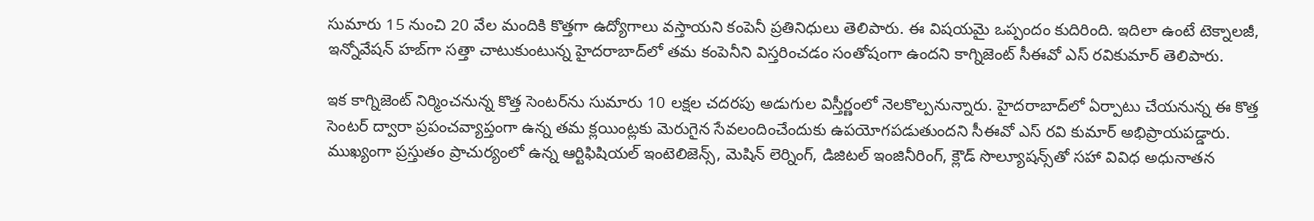సుమారు 15 నుంచి 20 వేల మందికి కొత్తగా ఉద్యోగాలు వస్తాయని కంపెనీ ప్రతినిధులు తెలిపారు. ఈ విషయమై ఒప్పందం కుదిరింది. ఇదిలా ఉంటే టెక్నాలజీ, ఇన్నోవేషన్‌ హబ్‌గా సత్తా చాటుకుంటున్న హైదరాబాద్‌లో తమ కంపెనీని విస్తరించడం సంతోషంగా ఉందని కాగ్నిజెంట్‌ సీఈవో ఎస్‌ రవికుమార్‌ తెలిపారు.

ఇక కాగ్నిజెంట్ నిర్మించనున్న కొత్త సెంటర్‌ను సుమారు 10 లక్షల చదరపు అడుగుల విస్తీర్ణంలో నెలకొల్పనున్నారు. హైదరాబాద్‌లో ఏర్పాటు చేయనున్న ఈ కొత్త సెంటర్‌ ద్వారా ప్రపంచవ్యాప్తంగా ఉన్న తమ క్లయింట్లకు మెరుగైన సేవలందించేందుకు ఉపయోగపడుతుందని సీఈవో ఎస్‌ రవి కుమార్‌ అభిప్రాయపడ్డారు. ముఖ్యంగా ప్రస్తుతం ప్రాచుర్యంలో ఉన్న ఆర్టిఫిషియల్ ఇంటెలిజెన్స్, మెషిన్ లెర్నింగ్, డిజిటల్ ఇంజినీరింగ్, క్లౌడ్ సొల్యూషన్స్‌తో సహా వివిధ అధునాతన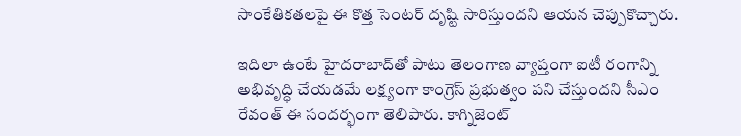సాంకేతికతలపై ఈ కొత్త సెంటర్ దృష్టి సారిస్తుందని ఆయన చెప్పుకొచ్చారు.

ఇదిలా ఉంటే హైదరాబాద్‌తో పాటు తెలంగాణ వ్యాప్తంగా ఐటీ రంగాన్ని అభివృద్ధి చేయడమే లక్ష్యంగా కాంగ్రెస్‌ ప్రభుత్వం పని చేస్తుందని సీఎం రేవంత్ ఈ సందర్భంగా తెలిపారు. కాగ్నిజెంట్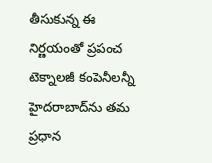తీసుకున్న ఈ నిర్ణయంతో ప్రపంచ టెక్నాలజీ కంపెనీలన్నీ హైదరాబాద్‌ను తమ ప్రధాన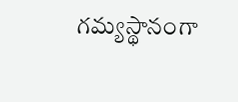గమ్యస్థానంగా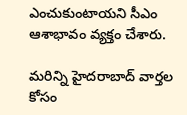ఎంచుకుంటాయని సీఎం ఆశాభావం వ్యక్తం చేశారు.

మరిన్ని హైదరాబాద్ వార్తల కోసం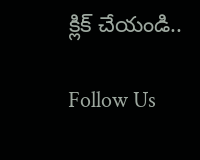క్లిక్ చేయండి..

Follow Us